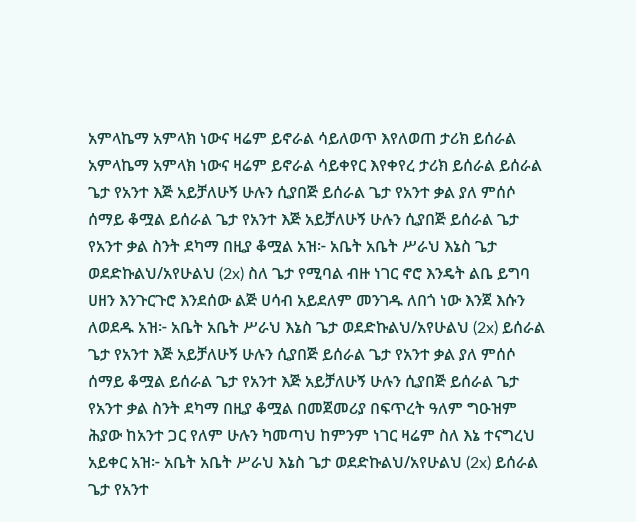አምላኬማ አምላክ ነውና ዛሬም ይኖራል ሳይለወጥ እየለወጠ ታሪክ ይሰራል አምላኬማ አምላክ ነውና ዛሬም ይኖራል ሳይቀየር እየቀየረ ታሪክ ይሰራል ይሰራል ጌታ የአንተ እጅ አይቻለሁኝ ሁሉን ሲያበጅ ይሰራል ጌታ የአንተ ቃል ያለ ምሰሶ ሰማይ ቆሟል ይሰራል ጌታ የአንተ እጅ አይቻለሁኝ ሁሉን ሲያበጅ ይሰራል ጌታ የአንተ ቃል ስንት ደካማ በዚያ ቆሟል አዝ፦ አቤት አቤት ሥራህ እኔስ ጌታ ወደድኩልህ/አየሁልህ (2x) ስለ ጌታ የሚባል ብዙ ነገር ኖሮ እንዴት ልቤ ይግባ ሀዘን እንጉርጉሮ እንደሰው ልጅ ሀሳብ አይደለም መንገዱ ለበጎ ነው እንጀ እሱን ለወደዱ አዝ፦ አቤት አቤት ሥራህ እኔስ ጌታ ወደድኩልህ/አየሁልህ (2x) ይሰራል ጌታ የአንተ እጅ አይቻለሁኝ ሁሉን ሲያበጅ ይሰራል ጌታ የአንተ ቃል ያለ ምሰሶ ሰማይ ቆሟል ይሰራል ጌታ የአንተ እጅ አይቻለሁኝ ሁሉን ሲያበጅ ይሰራል ጌታ የአንተ ቃል ስንት ደካማ በዚያ ቆሟል በመጀመሪያ በፍጥረት ዓለም ግዑዝም ሕያው ከአንተ ጋር የለም ሁሉን ካመጣህ ከምንም ነገር ዛሬም ስለ እኔ ተናግረህ አይቀር አዝ፦ አቤት አቤት ሥራህ እኔስ ጌታ ወደድኩልህ/አየሁልህ (2x) ይሰራል ጌታ የአንተ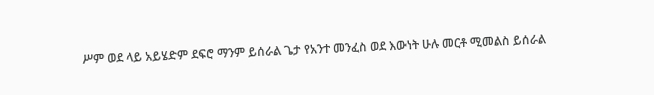ሥም ወደ ላይ አይሄድም ደፍሮ ማንም ይሰራል ጌታ የአንተ መንፈስ ወደ እውነት ሁሉ መርቶ ሚመልስ ይሰራል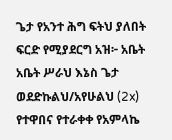ጌታ የአንተ ሕግ ፍትህ ያለበት ፍርድ የሚያደርግ አዝ፦ አቤት አቤት ሥራህ እኔስ ጌታ ወደድኩልህ/አየሁልህ (2x) የተዋበና የተራቀቀ የአምላኬ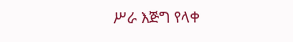ሥራ እጅግ የላቀ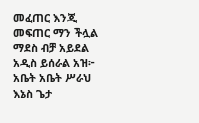መፈጠር እንጂ መፍጠር ማን ችሏል ማደስ ብቻ አይደል አዲስ ይሰራል አዝ፦ አቤት አቤት ሥራህ እኔስ ጌታ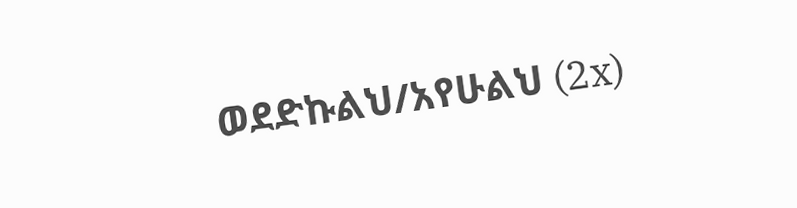ወደድኩልህ/አየሁልህ (2x)